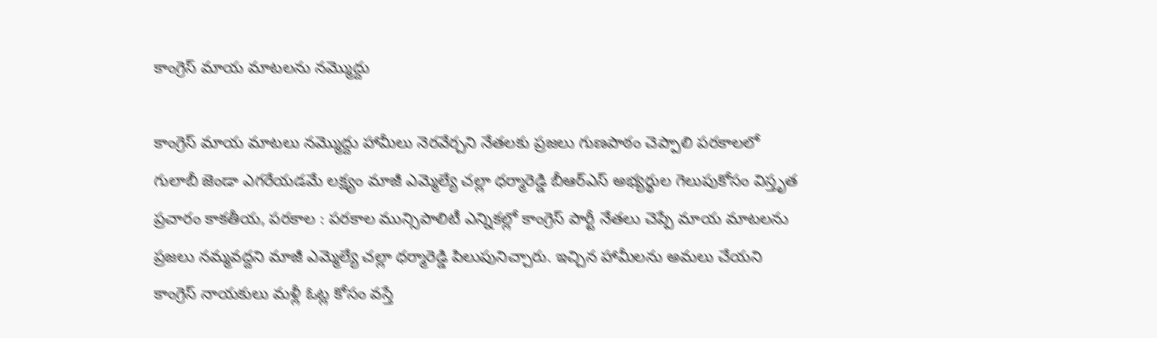కాంగ్రెస్ మాయ మాటలను నమ్మొద్దు

కాంగ్రెస్ మాయ మాటలు నమ్మొద్దు హామీలు నెరవేర్చని నేతలకు ప్రజలు గుణపాఠం చెప్పాలి పరకాలలో గులాబీ జెండా ఎగరేయడమే లక్ష్యం మాజీ ఎమ్మెల్యే చల్లా ధర్మారెడ్డి బీఆర్ఎస్ అభ్యర్థుల గెలుపుకోసం విస్తృత ప్రచారం కాకతీయ, పరకాల : పరకాల మున్సిపాలిటీ ఎన్నికల్లో కాంగ్రెస్ పార్టీ నేతలు చెప్పే మాయ మాటలను ప్రజలు నమ్మవద్దని మాజీ ఎమ్మెల్యే చల్లా ధర్మారెడ్డి పిలుపునిచ్చారు. ఇచ్చిన హామీలను అమలు చేయని కాంగ్రెస్ నాయకులు మళ్లీ ఓట్ల కోసం వస్తే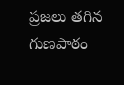ప్రజలు తగిన గుణపాఠం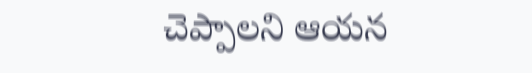చెప్పాలని ఆయన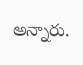అన్నారు.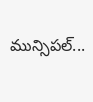మున్సిపల్...